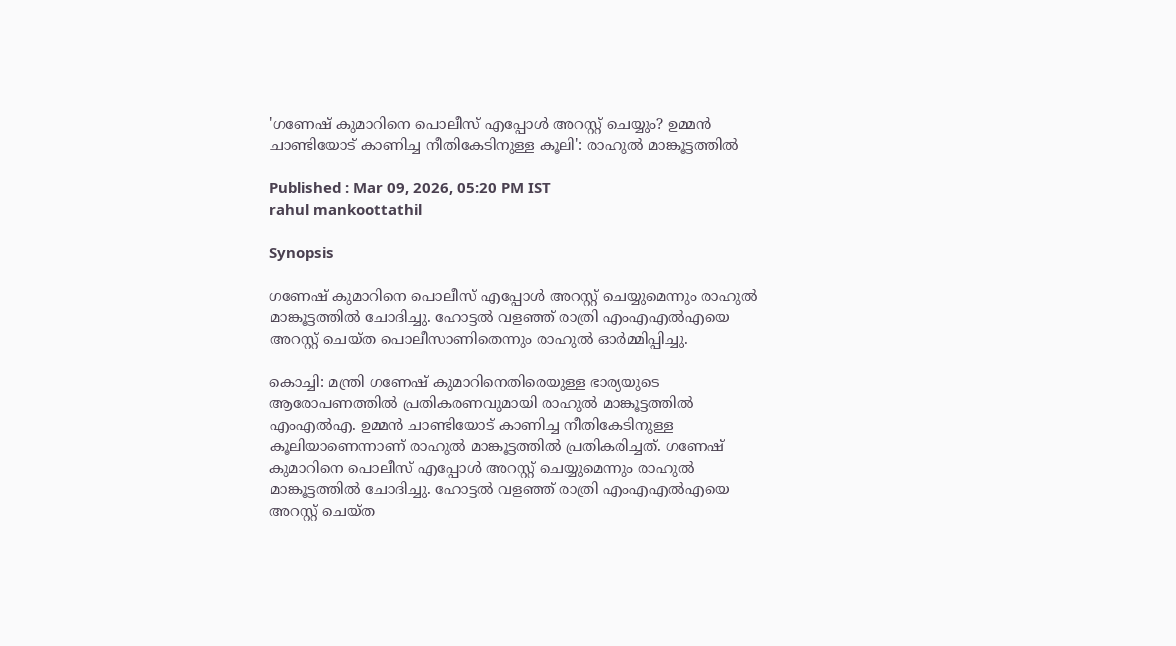'ഗണേഷ് കുമാറിനെ പൊലീസ് എപ്പോൾ അറസ്റ്റ് ചെയ്യും? ഉമ്മൻ ചാണ്ടിയോട് കാണിച്ച നീതികേടിനുള്ള കൂലി': രാഹുൽ മാങ്കൂട്ടത്തിൽ

Published : Mar 09, 2026, 05:20 PM IST
rahul mankoottathil

Synopsis

ഗണേഷ് കുമാറിനെ പൊലീസ് എപ്പോള്‍ അറസ്റ്റ് ചെയ്യുമെന്നും രാഹുല്‍ മാങ്കൂട്ടത്തില്‍ ചോദിച്ചു. ഹോട്ടല്‍ വളഞ്ഞ് രാത്രി എംഎഎല്‍എയെ അറസ്റ്റ് ചെയ്ത പൊലീസാണിതെന്നും രാഹുല്‍ ഓര്‍മ്മിപ്പിച്ചു.

കൊച്ചി: മന്ത്രി ഗണേഷ് കുമാറിനെതിരെയുള്ള ഭാര്യയുടെ ആരോപണത്തില്‍ പ്രതികരണവുമായി രാഹുല്‍ മാങ്കൂട്ടത്തില്‍ എംഎല്‍എ. ഉമ്മന്‍ ചാണ്ടിയോട് കാണിച്ച നീതികേടിനുള്ള കൂലിയാണെന്നാണ് രാഹുല്‍ മാങ്കൂട്ടത്തില്‍ പ്രതികരിച്ചത്. ഗണേഷ് കുമാറിനെ പൊലീസ് എപ്പോള്‍ അറസ്റ്റ് ചെയ്യുമെന്നും രാഹുല്‍ മാങ്കൂട്ടത്തില്‍ ചോദിച്ചു. ഹോട്ടല്‍ വളഞ്ഞ് രാത്രി എംഎഎല്‍എയെ അറസ്റ്റ് ചെയ്ത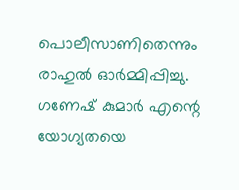പൊലീസാണിതെന്നും രാഹുല്‍ ഓര്‍മ്മിപ്പിച്ചു. ഗണേഷ് കുമാർ എന്റെ യോഗ്യതയെ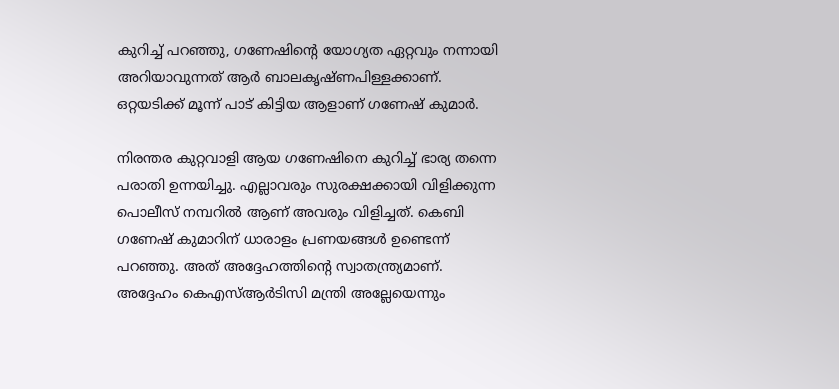കുറിച്ച് പറഞ്ഞു, ഗണേഷിന്റെ യോഗ്യത ഏറ്റവും നന്നായി അറിയാവുന്നത് ആർ ബാലകൃഷ്ണപിള്ളക്കാണ്. ഒറ്റയടിക്ക് മൂന്ന് പാട് കിട്ടിയ ആളാണ് ഗണേഷ് കുമാർ.

നിരന്തര കുറ്റവാളി ആയ ഗണേഷിനെ കുറിച്ച് ഭാര്യ തന്നെ പരാതി ഉന്നയിച്ചു. എല്ലാവരും സുരക്ഷക്കായി വിളിക്കുന്ന പൊലീസ് നമ്പറിൽ ആണ് അവരും വിളിച്ചത്. കെബി ഗണേഷ് കുമാറിന് ധാരാളം പ്രണയങ്ങൾ ഉണ്ടെന്ന് പറഞ്ഞു. അത് അദ്ദേഹത്തിന്റെ സ്വാതന്ത്ര്യമാണ്. അദ്ദേഹം കെഎസ്ആർടിസി മന്ത്രി അല്ലേയെന്നും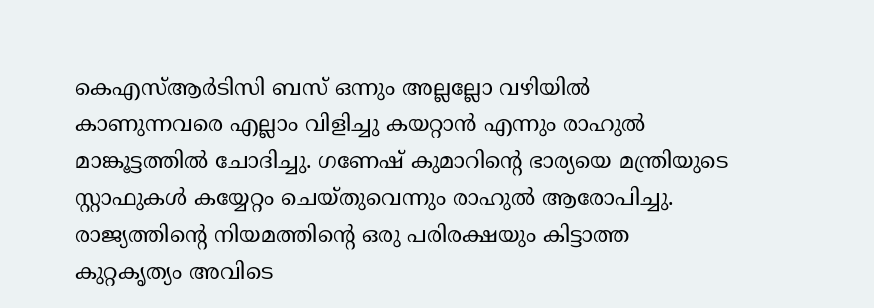കെഎസ്ആർടിസി ബസ് ഒന്നും അല്ലല്ലോ വഴിയിൽ കാണുന്നവരെ എല്ലാം വിളിച്ചു കയറ്റാൻ എന്നും രാഹുൽ മാങ്കൂട്ടത്തിൽ ചോദിച്ചു. ഗണേഷ് കുമാറിന്റെ ഭാര്യയെ മന്ത്രിയുടെ സ്റ്റാഫുകൾ കയ്യേറ്റം ചെയ്തുവെന്നും രാഹുൽ ആരോപിച്ചു. രാജ്യത്തിന്റെ നിയമത്തിന്റെ ഒരു പരിരക്ഷയും കിട്ടാത്ത കുറ്റകൃത്യം അവിടെ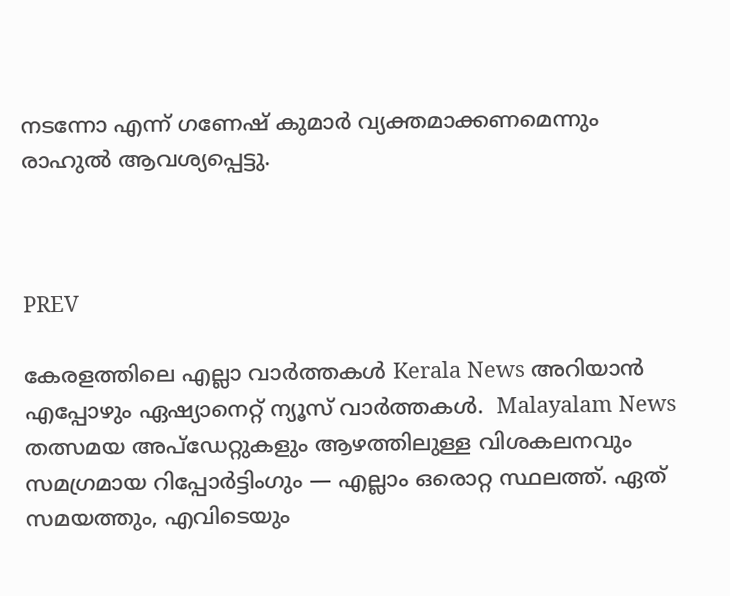നടന്നോ എന്ന് ഗണേഷ് കുമാർ വ്യക്തമാക്കണമെന്നും രാഹുൽ ആവശ്യപ്പെട്ടു.



PREV

കേരളത്തിലെ എല്ലാ വാർത്തകൾ Kerala News അറിയാൻ  എപ്പോഴും ഏഷ്യാനെറ്റ് ന്യൂസ് വാർത്തകൾ.  Malayalam News   തത്സമയ അപ്‌ഡേറ്റുകളും ആഴത്തിലുള്ള വിശകലനവും സമഗ്രമായ റിപ്പോർട്ടിംഗും — എല്ലാം ഒരൊറ്റ സ്ഥലത്ത്. ഏത് സമയത്തും, എവിടെയും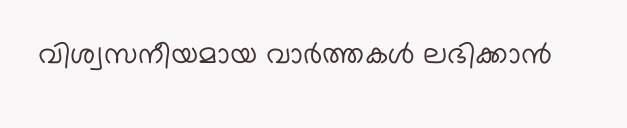വിശ്വസനീയമായ വാർത്തകൾ ലഭിക്കാൻ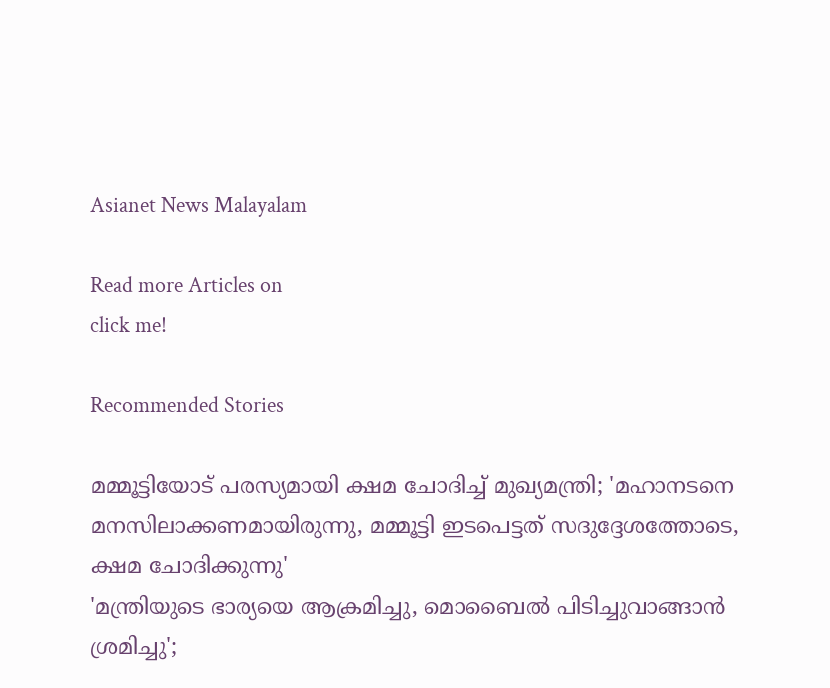Asianet News Malayalam

Read more Articles on
click me!

Recommended Stories

മമ്മൂട്ടിയോട് പരസ്യമായി ക്ഷമ ചോദിച്ച് മുഖ്യമന്ത്രി; 'മഹാനടനെ മനസിലാക്കണമായിരുന്നു, മമ്മൂട്ടി ഇടപെട്ടത് സദുദ്ദേശത്തോടെ, ക്ഷമ ചോദിക്കുന്നു'
'മന്ത്രിയുടെ ഭാര്യയെ ആക്രമിച്ചു, മൊബൈൽ പിടിച്ചുവാങ്ങാൻ ശ്രമിച്ചു';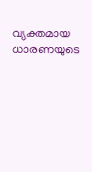വ്യക്തമായ ധാരണയുടെ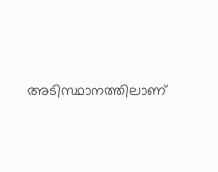അടിസ്ഥാനത്തിലാണ്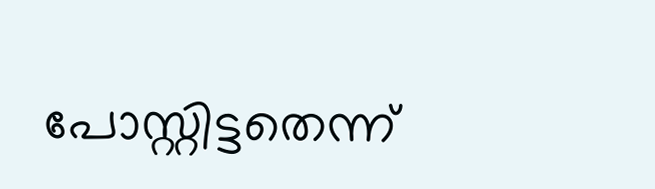പോസ്റ്റിട്ടതെന്ന്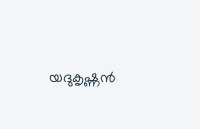യദുകൃഷ്ണൻ